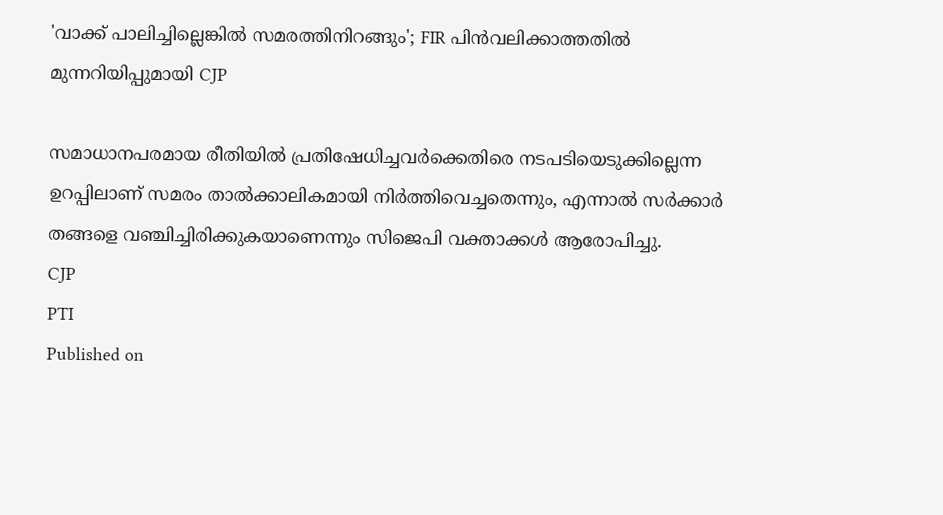'വാക്ക് പാലിച്ചില്ലെങ്കിൽ സമരത്തിനിറങ്ങും'; FIR പിൻവലിക്കാത്തതിൽ മുന്നറിയിപ്പുമായി CJP

സമാധാനപരമായ രീതിയിൽ പ്രതിഷേധിച്ചവർക്കെതിരെ നടപടിയെടുക്കില്ലെന്ന ഉറപ്പിലാണ് സമരം താൽക്കാലികമായി നിർത്തിവെച്ചതെന്നും, എന്നാൽ സർക്കാർ തങ്ങളെ വഞ്ചിച്ചിരിക്കുകയാണെന്നും സിജെപി വക്താക്കൾ ആരോപിച്ചു.
CJP
PTI
Published on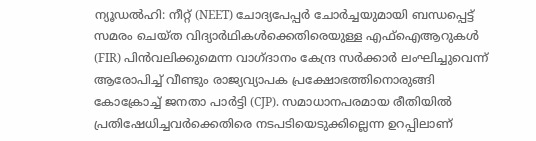ന്യൂഡൽഹി: നീറ്റ് (NEET) ചോദ്യപേപ്പർ ചോർച്ചയുമായി ബന്ധപ്പെട്ട് സമരം ചെയ്ത വിദ്യാർഥികൾക്കെതിരെയുള്ള എഫ്‌ഐആറുകൾ (FIR) പിൻവലിക്കുമെന്ന വാഗ്ദാനം കേന്ദ്ര സർക്കാർ ലംഘിച്ചുവെന്ന് ആരോപിച്ച് വീണ്ടും രാജ്യവ്യാപക പ്രക്ഷോഭത്തിനൊരുങ്ങി കോക്രോച്ച് ജനതാ പാർട്ടി (CJP). സമാധാനപരമായ രീതിയിൽ പ്രതിഷേധിച്ചവർക്കെതിരെ നടപടിയെടുക്കില്ലെന്ന ഉറപ്പിലാണ്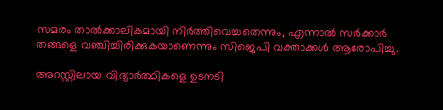സമരം താൽക്കാലികമായി നിർത്തിവെച്ചതെന്നും, എന്നാൽ സർക്കാർ തങ്ങളെ വഞ്ചിച്ചിരിക്കുകയാണെന്നും സിജെപി വക്താക്കൾ ആരോപിച്ചു.

അറസ്റ്റിലായ വിദ്യാർത്ഥികളെ ഉടനടി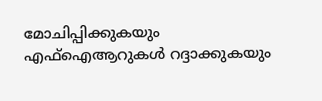മോചിപ്പിക്കുകയും എഫ്‌ഐആറുകൾ റദ്ദാക്കുകയും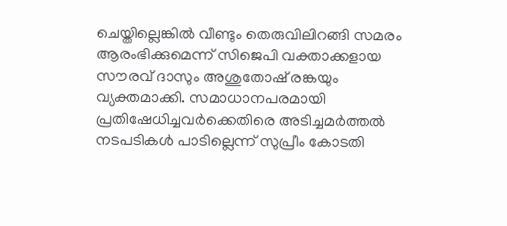ചെയ്തില്ലെങ്കിൽ വീണ്ടും തെരുവിലിറങ്ങി സമരം ആരംഭിക്കുമെന്ന് സിജെപി വക്താക്കളായ സൗരവ് ദാസും അശുതോഷ് രങ്കയും വ്യക്തമാക്കി. സമാധാനപരമായി പ്രതിഷേധിച്ചവർക്കെതിരെ അടിച്ചമർത്തൽ നടപടികൾ പാടില്ലെന്ന് സുപ്രീം കോടതി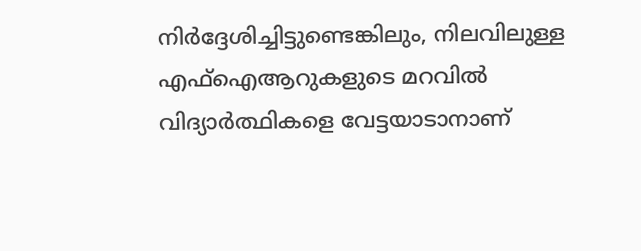നിർദ്ദേശിച്ചിട്ടുണ്ടെങ്കിലും, നിലവിലുള്ള എഫ്‌ഐആറുകളുടെ മറവിൽ വിദ്യാർത്ഥികളെ വേട്ടയാടാനാണ്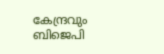കേന്ദ്രവും ബിജെപി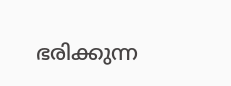ഭരിക്കുന്ന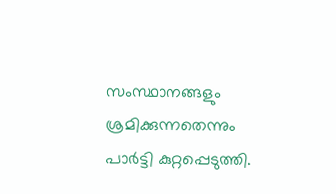സംസ്ഥാനങ്ങളും ശ്രമിക്കുന്നതെന്നും പാർട്ടി കുറ്റപ്പെടുത്തി.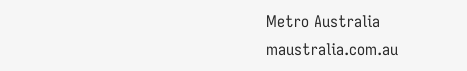Metro Australia
maustralia.com.au